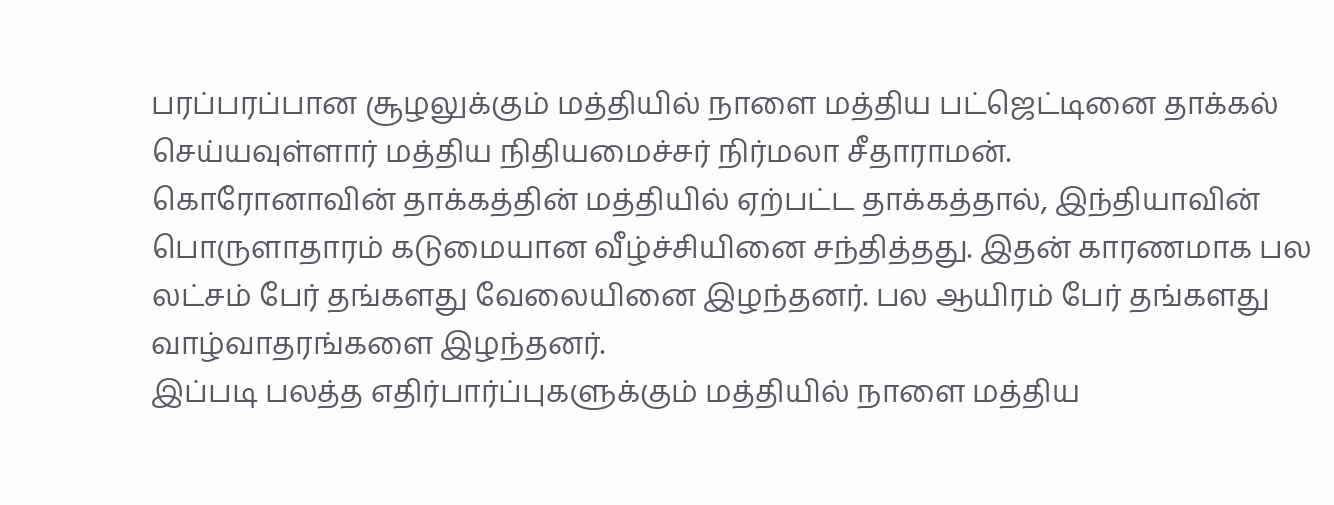பரப்பரப்பான சூழலுக்கும் மத்தியில் நாளை மத்திய பட்ஜெட்டினை தாக்கல் செய்யவுள்ளார் மத்திய நிதியமைச்சர் நிர்மலா சீதாராமன்.
கொரோனாவின் தாக்கத்தின் மத்தியில் ஏற்பட்ட தாக்கத்தால், இந்தியாவின் பொருளாதாரம் கடுமையான வீழ்ச்சியினை சந்தித்தது. இதன் காரணமாக பல லட்சம் பேர் தங்களது வேலையினை இழந்தனர். பல ஆயிரம் பேர் தங்களது வாழ்வாதரங்களை இழந்தனர்.
இப்படி பலத்த எதிர்பார்ப்புகளுக்கும் மத்தியில் நாளை மத்திய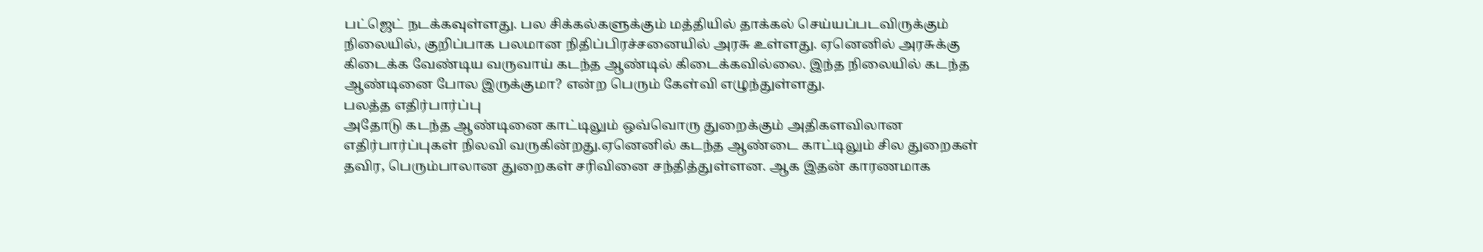பட்ஜெட் நடக்கவுள்ளது. பல சிக்கல்களுக்கும் மத்தியில் தாக்கல் செய்யப்படவிருக்கும் நிலையில், குறிப்பாக பலமான நிதிப்பிரச்சனையில் அரசு உள்ளது. ஏனெனில் அரசுக்கு கிடைக்க வேண்டிய வருவாய் கடந்த ஆண்டில் கிடைக்கவில்லை. இந்த நிலையில் கடந்த ஆண்டினை போல இருக்குமா? என்ற பெரும் கேள்வி எழுந்துள்ளது.
பலத்த எதிர்பார்ப்பு
அதோடு கடந்த ஆண்டினை காட்டிலும் ஒவ்வொரு துறைக்கும் அதிகளவிலான எதிர்பார்ப்புகள் நிலவி வருகின்றது.ஏனெனில் கடந்த ஆண்டை காட்டிலும் சில துறைகள் தவிர, பெரும்பாலான துறைகள் சரிவினை சந்தித்துள்ளன. ஆக இதன் காரணமாக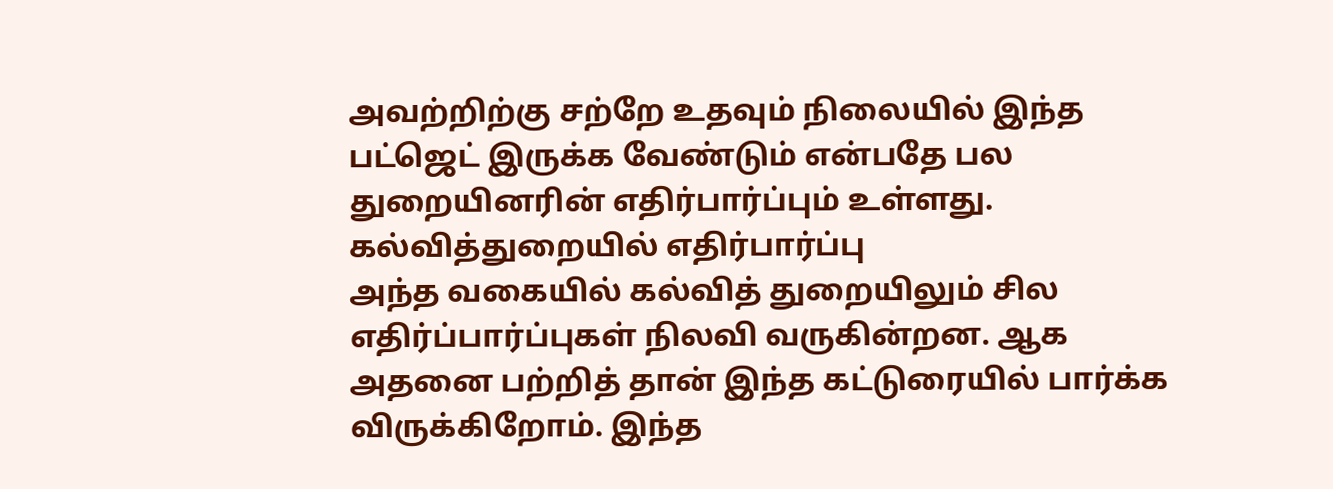அவற்றிற்கு சற்றே உதவும் நிலையில் இந்த பட்ஜெட் இருக்க வேண்டும் என்பதே பல துறையினரின் எதிர்பார்ப்பும் உள்ளது.
கல்வித்துறையில் எதிர்பார்ப்பு
அந்த வகையில் கல்வித் துறையிலும் சில எதிர்ப்பார்ப்புகள் நிலவி வருகின்றன. ஆக அதனை பற்றித் தான் இந்த கட்டுரையில் பார்க்க விருக்கிறோம். இந்த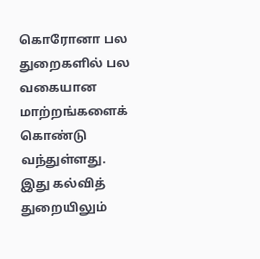கொரோனா பல துறைகளில் பல வகையான மாற்றங்களைக் கொண்டு வந்துள்ளது. இது கல்வித் துறையிலும்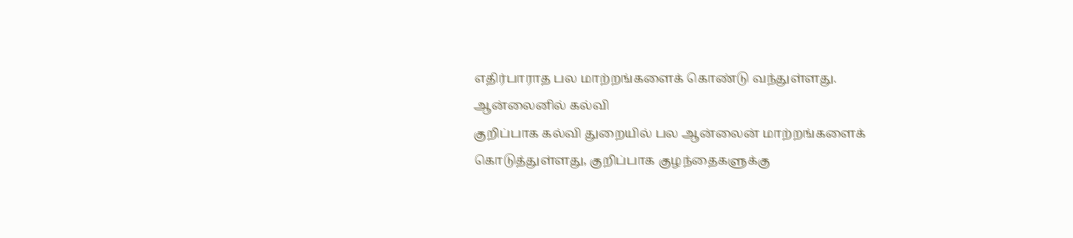எதிர்பாராத பல மாற்றங்களைக் கொண்டு வந்துள்ளது.
ஆன்லைனில் கல்வி
குறிப்பாக கல்வி துறையில் பல ஆன்லைன் மாற்றங்களைக் கொடுத்துள்ளது, குறிப்பாக குழந்தைகளுக்கு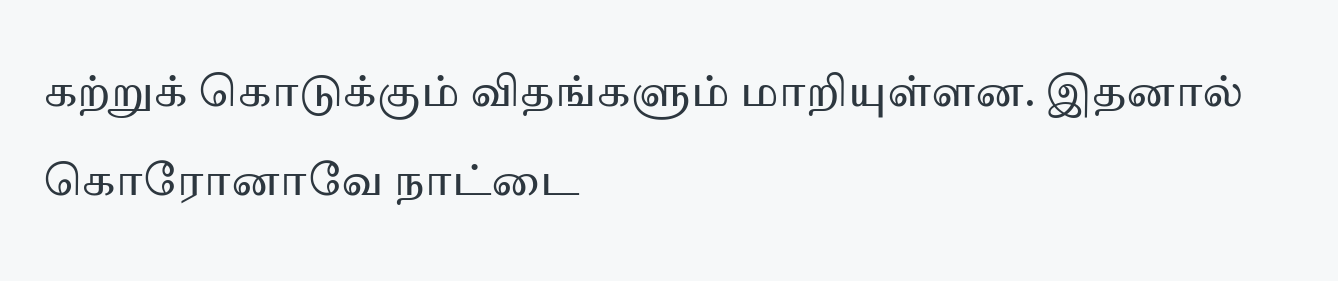கற்றுக் கொடுக்கும் விதங்களும் மாறியுள்ளன. இதனால் கொரோனாவே நாட்டை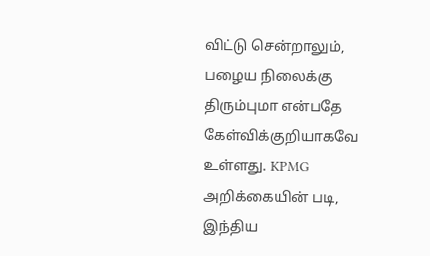விட்டு சென்றாலும், பழைய நிலைக்கு திரும்புமா என்பதே கேள்விக்குறியாகவே உள்ளது. KPMG அறிக்கையின் படி, இந்திய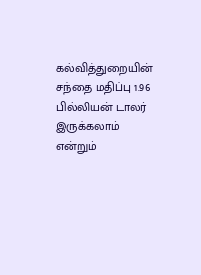கல்வித்துறையின் சந்தை மதிப்பு 1.96 பில்லியன் டாலர் இருக்கலாம் என்றும்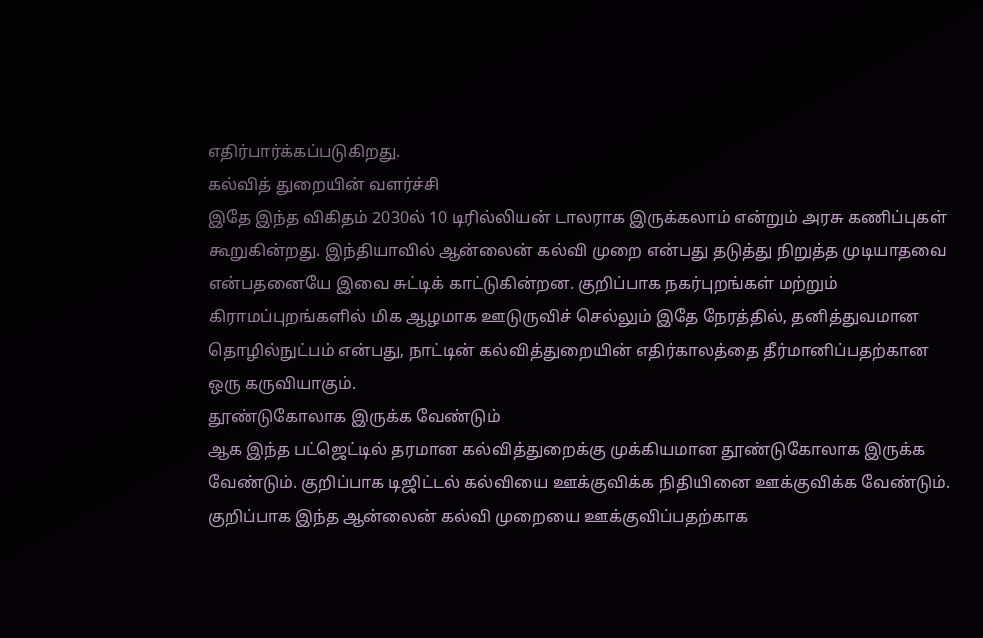எதிர்பார்க்கப்படுகிறது.
கல்வித் துறையின் வளர்ச்சி
இதே இந்த விகிதம் 2030ல் 10 டிரில்லியன் டாலராக இருக்கலாம் என்றும் அரசு கணிப்புகள் கூறுகின்றது. இந்தியாவில் ஆன்லைன் கல்வி முறை என்பது தடுத்து நிறுத்த முடியாதவை என்பதனையே இவை சுட்டிக் காட்டுகின்றன. குறிப்பாக நகர்புறங்கள் மற்றும் கிராமப்புறங்களில் மிக ஆழமாக ஊடுருவிச் செல்லும் இதே நேரத்தில், தனித்துவமான தொழில்நுட்பம் என்பது, நாட்டின் கல்வித்துறையின் எதிர்காலத்தை தீர்மானிப்பதற்கான ஒரு கருவியாகும்.
தூண்டுகோலாக இருக்க வேண்டும்
ஆக இந்த பட்ஜெட்டில் தரமான கல்வித்துறைக்கு முக்கியமான தூண்டுகோலாக இருக்க வேண்டும். குறிப்பாக டிஜிட்டல் கல்வியை ஊக்குவிக்க நிதியினை ஊக்குவிக்க வேண்டும். குறிப்பாக இந்த ஆன்லைன் கல்வி முறையை ஊக்குவிப்பதற்காக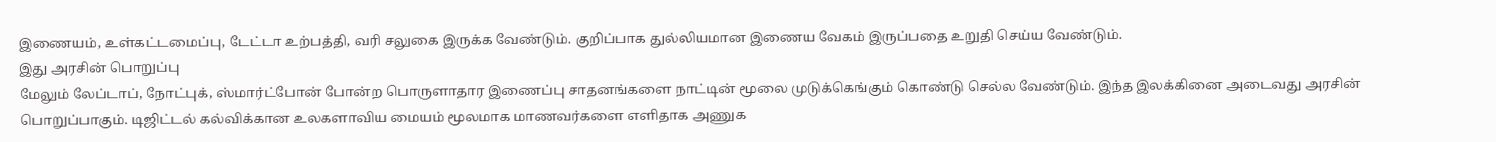இணையம், உள்கட்டமைப்பு, டேட்டா உற்பத்தி, வரி சலுகை இருக்க வேண்டும். குறிப்பாக துல்லியமான இணைய வேகம் இருப்பதை உறுதி செய்ய வேண்டும்.
இது அரசின் பொறுப்பு
மேலும் லேப்டாப், நோட்புக், ஸ்மார்ட்போன் போன்ற பொருளாதார இணைப்பு சாதனங்களை நாட்டின் மூலை முடுக்கெங்கும் கொண்டு செல்ல வேண்டும். இந்த இலக்கினை அடைவது அரசின் பொறுப்பாகும். டிஜிட்டல் கல்விக்கான உலகளாவிய மையம் மூலமாக மாணவர்களை எளிதாக அணுக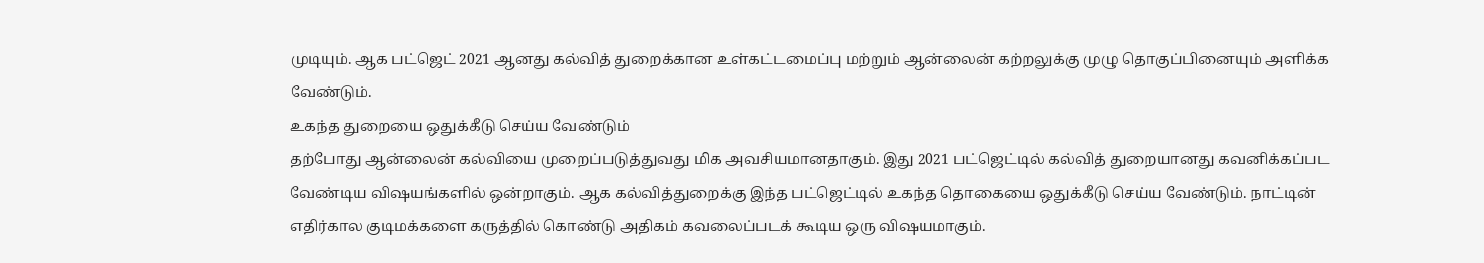முடியும். ஆக பட்ஜெட் 2021 ஆனது கல்வித் துறைக்கான உள்கட்டமைப்பு மற்றும் ஆன்லைன் கற்றலுக்கு முழு தொகுப்பினையும் அளிக்க வேண்டும்.
உகந்த துறையை ஒதுக்கீடு செய்ய வேண்டும்
தற்போது ஆன்லைன் கல்வியை முறைப்படுத்துவது மிக அவசியமானதாகும். இது 2021 பட்ஜெட்டில் கல்வித் துறையானது கவனிக்கப்பட வேண்டிய விஷயங்களில் ஒன்றாகும். ஆக கல்வித்துறைக்கு இந்த பட்ஜெட்டில் உகந்த தொகையை ஒதுக்கீடு செய்ய வேண்டும். நாட்டின் எதிர்கால குடிமக்களை கருத்தில் கொண்டு அதிகம் கவலைப்படக் கூடிய ஒரு விஷயமாகும்.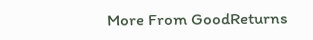More From GoodReturns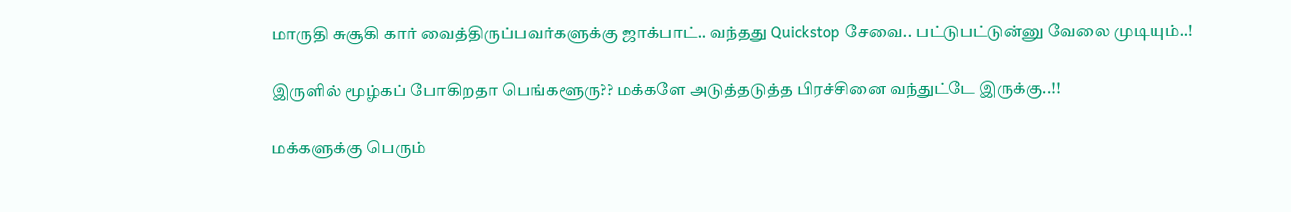மாருதி சுசூகி கார் வைத்திருப்பவர்களுக்கு ஜாக்பாட்.. வந்தது Quickstop சேவை.. பட்டுபட்டுன்னு வேலை முடியும்..!

இருளில் மூழ்கப் போகிறதா பெங்களூரு?? மக்களே அடுத்தடுத்த பிரச்சினை வந்துட்டே இருக்கு..!!

மக்களுக்கு பெரும்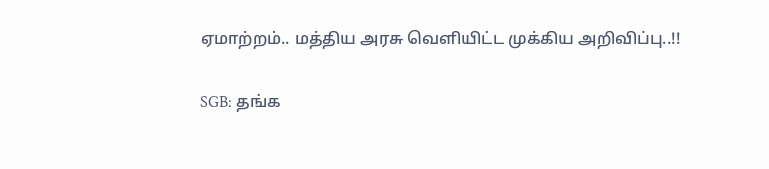ஏமாற்றம்.. மத்திய அரசு வெளியிட்ட முக்கிய அறிவிப்பு..!!

SGB: தங்க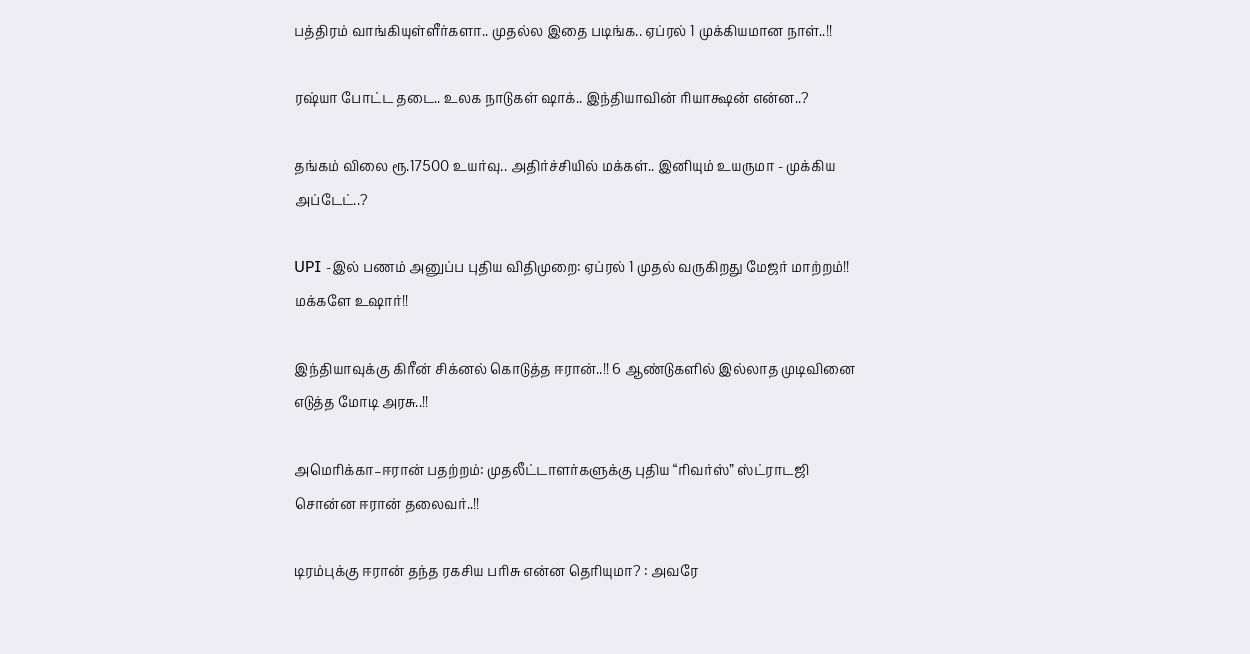பத்திரம் வாங்கியுள்ளீர்களா.. முதல்ல இதை படிங்க.. ஏப்ரல் 1 முக்கியமான நாள்..!!

ரஷ்யா போட்ட தடை.. உலக நாடுகள் ஷாக்.. இந்தியாவின் ரியாக்ஷன் என்ன..?

தங்கம் விலை ரூ.17500 உயர்வு.. அதிர்ச்சியில் மக்கள்.. இனியும் உயருமா - முக்கிய அப்டேட்..?

UPI -இல் பணம் அனுப்ப புதிய விதிமுறை: ஏப்ரல் 1 முதல் வருகிறது மேஜர் மாற்றம்!! மக்களே உஷார்!!

இந்தியாவுக்கு கிரீன் சிக்னல் கொடுத்த ஈரான்..!! 6 ஆண்டுகளில் இல்லாத முடிவினை எடுத்த மோடி அரசு..!!

அமெரிக்கா–ஈரான் பதற்றம்: முதலீட்டாளர்களுக்கு புதிய “ரிவர்ஸ்” ஸ்ட்ராடஜி சொன்ன ஈரான் தலைவர்..!!

டிரம்புக்கு ஈரான் தந்த ரகசிய பரிசு என்ன தெரியுமா? : அவரே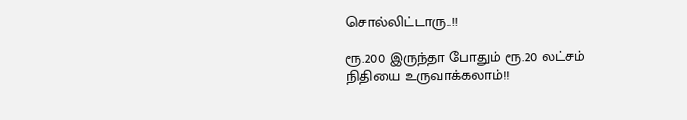சொல்லிட்டாரு..!!

ரூ.200 இருந்தா போதும் ரூ.20 லட்சம் நிதியை உருவாக்கலாம்!!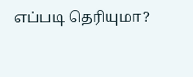எப்படி தெரியுமா?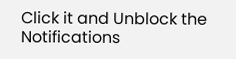Click it and Unblock the Notifications